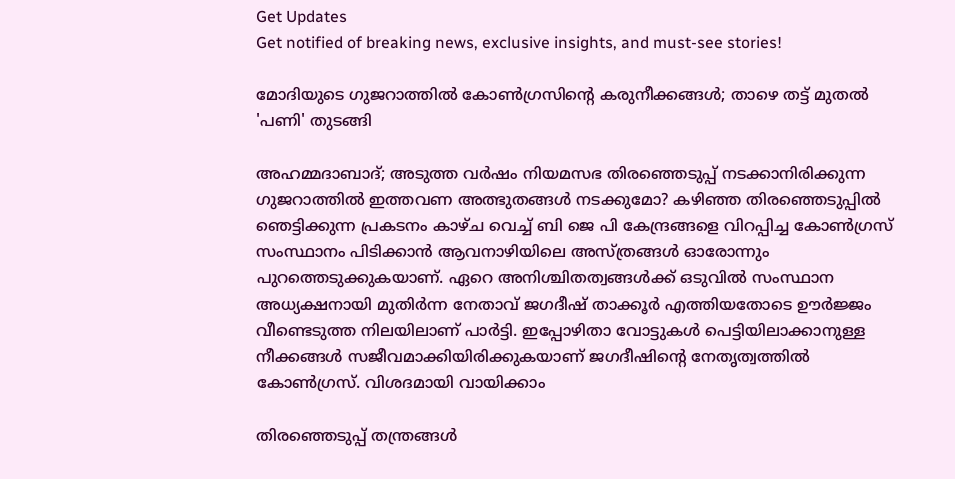Get Updates
Get notified of breaking news, exclusive insights, and must-see stories!

മോദിയുടെ ഗുജറാത്തിൽ കോൺഗ്രസിന്റെ കരുനീക്കങ്ങൾ; താഴെ തട്ട് മുതൽ 'പണി' തുടങ്ങി

അഹമ്മദാബാദ്; അടുത്ത വർഷം നിയമസഭ തിരഞ്ഞെടുപ്പ് നടക്കാനിരിക്കുന്ന ഗുജറാത്തിൽ ഇത്തവണ അത്ഭുതങ്ങൾ നടക്കുമോ? കഴിഞ്ഞ തിരഞ്ഞെടുപ്പിൽ ഞെട്ടിക്കുന്ന പ്രകടനം കാഴ്ച വെച്ച് ബി ജെ പി കേന്ദ്രങ്ങളെ വിറപ്പിച്ച കോൺഗ്രസ് സംസ്ഥാനം പിടിക്കാൻ ആവനാഴിയിലെ അസ്ത്രങ്ങൾ ഓരോന്നും പുറത്തെടുക്കുകയാണ്. ഏറെ അനിശ്ചിതത്വങ്ങൾക്ക് ഒടുവിൽ സംസ്ഥാന അധ്യക്ഷനായി മുതിർന്ന നേതാവ് ജഗദീഷ് താക്കൂർ എത്തിയതോടെ ഊർജ്ജം വീണ്ടെടുത്ത നിലയിലാണ് പാർട്ടി. ഇപ്പോഴിതാ വോട്ടുകൾ പെട്ടിയിലാക്കാനുള്ള നീക്കങ്ങൾ സജീവമാക്കിയിരിക്കുകയാണ് ജഗദീഷിന്റെ നേതൃത്വത്തിൽ കോൺഗ്രസ്. വിശദമായി വായിക്കാം

തിരഞ്ഞെടുപ്പ് തന്ത്രങ്ങൾ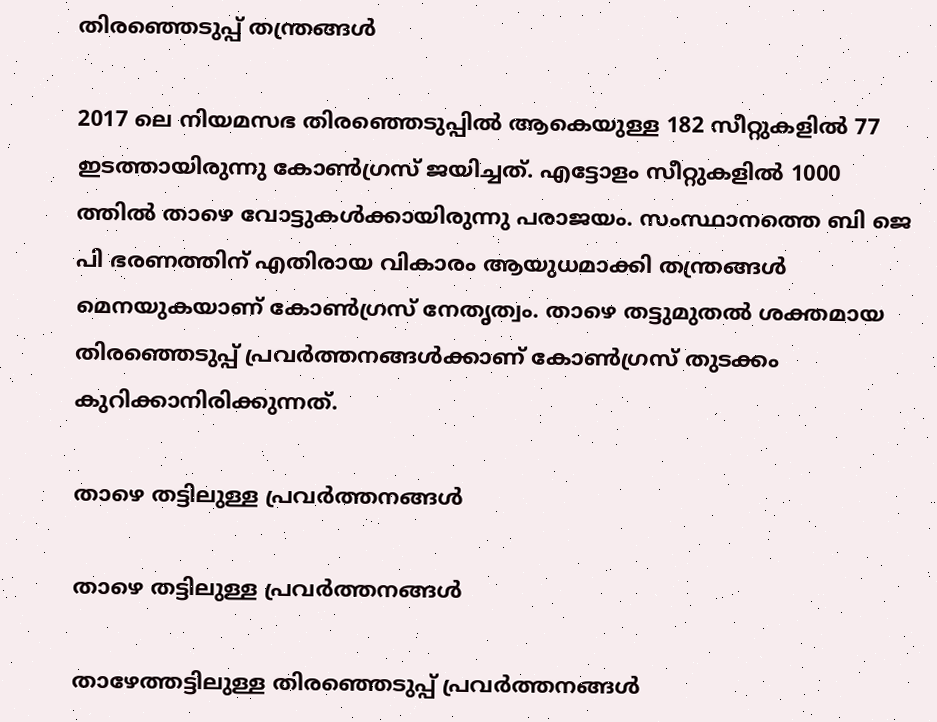തിരഞ്ഞെടുപ്പ് തന്ത്രങ്ങൾ

2017 ലെ നിയമസഭ തിരഞ്ഞെടുപ്പിൽ ആകെയുള്ള 182 സീറ്റുകളിൽ 77 ഇടത്തായിരുന്നു കോൺഗ്രസ് ജയിച്ചത്. എട്ടോളം സീറ്റുകളിൽ 1000 ത്തിൽ താഴെ വോട്ടുകൾക്കായിരുന്നു പരാജയം. സംസ്ഥാനത്തെ ബി ജെ പി ഭരണത്തിന് എതിരായ വികാരം ആയുധമാക്കി തന്ത്രങ്ങൾ മെനയുകയാണ് കോൺഗ്രസ് നേതൃത്വം. താഴെ തട്ടുമുതൽ ശക്തമായ തിരഞ്ഞെടുപ്പ് പ്രവർത്തനങ്ങൾക്കാണ് കോൺഗ്രസ് തുടക്കം കുറിക്കാനിരിക്കുന്നത്.

താഴെ തട്ടിലുള്ള പ്രവർത്തനങ്ങൾ

താഴെ തട്ടിലുള്ള പ്രവർത്തനങ്ങൾ

താഴേത്തട്ടിലുള്ള തിരഞ്ഞെടുപ്പ് പ്രവർത്തനങ്ങൾ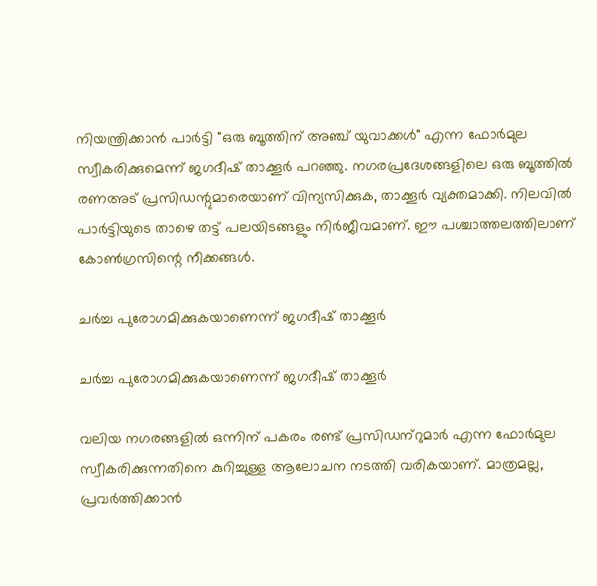നിയന്ത്രിക്കാൻ പാർട്ടി "ഒരു ബൂത്തിന് അഞ്ച് യുവാക്കൾ" എന്ന ഫോർമുല സ്വീകരിക്കുമെന്ന് ജഗദീഷ് താക്കൂര്‍ പറഞ്ഞു. നഗരപ്രദേശങ്ങളിലെ ഒരു ബൂത്തിൽ രണഅട് പ്രസിഡന്റുമാരെയാണ് വിന്യസിക്കുക, താക്കൂർ വ്യക്തമാക്കി. നിലവിൽ പാർട്ടിയുടെ താഴെ തട്ട് പലയിടങ്ങളും നിർജീവമാണ്. ഈ പശ്ചാത്തലത്തിലാണ് കോൺഗ്രസിന്റെ നീക്കങ്ങൾ.

ചർച്ച പുരോഗമിക്കുകയാണെന്ന് ജഗദീഷ് താക്കൂർ

ചർച്ച പുരോഗമിക്കുകയാണെന്ന് ജഗദീഷ് താക്കൂർ

വലിയ നഗരങ്ങളിൽ ഒന്നിന് പകരം രണ്ട് പ്രസിഡന്‌റുമാർ എന്ന ഫോർമുല സ്വീകരിക്കുന്നതിനെ കുറിച്ചുള്ള ആലോചന നടത്തി വരികയാണ്. മാത്രമല്ല, പ്രവർത്തിക്കാൻ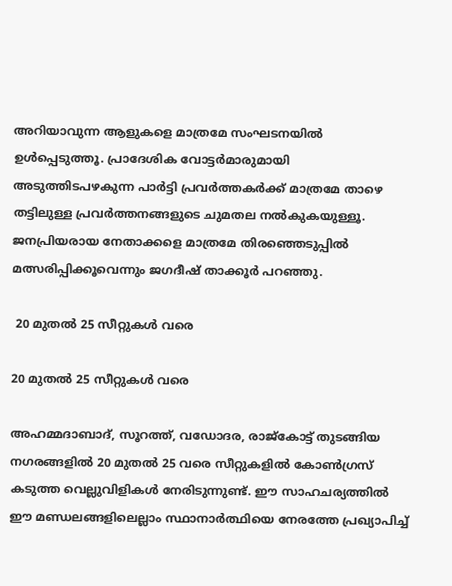അറിയാവുന്ന ആളുകളെ മാത്രമേ സംഘടനയിൽ ഉൾപ്പെടുത്തൂ. പ്രാദേശിക വോട്ടർമാരുമായി അടുത്തിടപഴകുന്ന പാർട്ടി പ്രവർത്തകർക്ക് മാത്രമേ താഴെ തട്ടിലുള്ള പ്രവർത്തനങ്ങളുടെ ചുമതല നൽകുകയുള്ളൂ. ജനപ്രിയരായ നേതാക്കളെ മാത്രമേ തിരഞ്ഞെടുപ്പിൽ മത്സരിപ്പിക്കൂവെന്നും ജഗദീഷ് താക്കൂർ പറഞ്ഞു.

 20 മുതൽ 25 സീറ്റുകൾ വരെ

20 മുതൽ 25 സീറ്റുകൾ വരെ

അഹമ്മദാബാദ്, സൂറത്ത്, വഡോദര, രാജ്‌കോട്ട് തുടങ്ങിയ നഗരങ്ങളിൽ 20 മുതൽ 25 വരെ സീറ്റുകളിൽ കോൺഗ്രസ് കടുത്ത വെല്ലുവിളികൾ നേരിടുന്നുണ്ട്. ഈ സാഹചര്യത്തിൽ ഈ മണ്ഡലങ്ങളിലെല്ലാം സ്ഥാനാർത്ഥിയെ നേരത്തേ പ്രഖ്യാപിച്ച്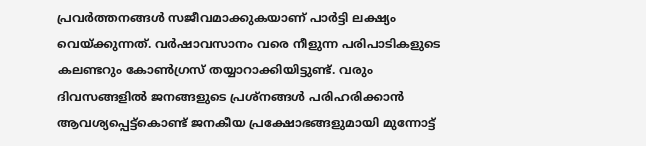പ്രവർത്തനങ്ങൾ സജീവമാക്കുകയാണ് പാർട്ടി ലക്ഷ്യം വെയ്ക്കുന്നത്. വർഷാവസാനം വരെ നീളുന്ന പരിപാടികളുടെ കലണ്ടറും കോൺഗ്രസ് തയ്യാറാക്കിയിട്ടുണ്ട്. വരും ദിവസങ്ങളിൽ ജനങ്ങളുടെ പ്രശ്‌നങ്ങൾ പരിഹരിക്കാൻ ആവശ്യപ്പെട്ട്കൊണ്ട് ജനകീയ പ്രക്ഷോഭങ്ങളുമായി മുന്നോട്ട്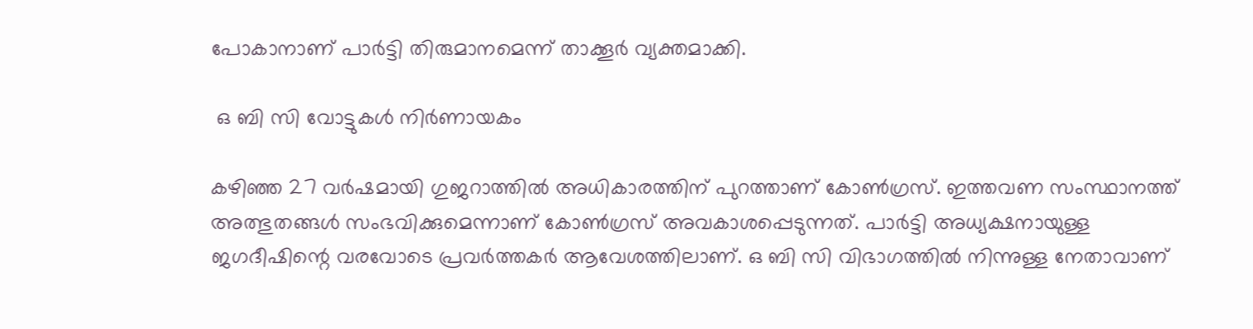പോകാനാണ് പാർട്ടി തിരുമാനമെന്ന് താക്കൂർ വ്യക്തമാക്കി.

 ഒ ബി സി വോട്ടുകൾ നിർണായകം

കഴിഞ്ഞ 27 വർഷമായി ഗുജറാത്തിൽ അധികാരത്തിന് പുറത്താണ് കോൺഗ്രസ്. ഇത്തവണ സംസ്ഥാനത്ത് അത്ഭുതങ്ങൾ സംഭവിക്കുമെന്നാണ് കോൺഗ്രസ് അവകാശപ്പെടുന്നത്. പാർട്ടി അധ്യക്ഷനായുള്ള ജഗദീഷിന്റെ വരവോടെ പ്രവർത്തകർ ആവേശത്തിലാണ്. ഒ ബി സി വിഭാഗത്തിൽ നിന്നുള്ള നേതാവാണ്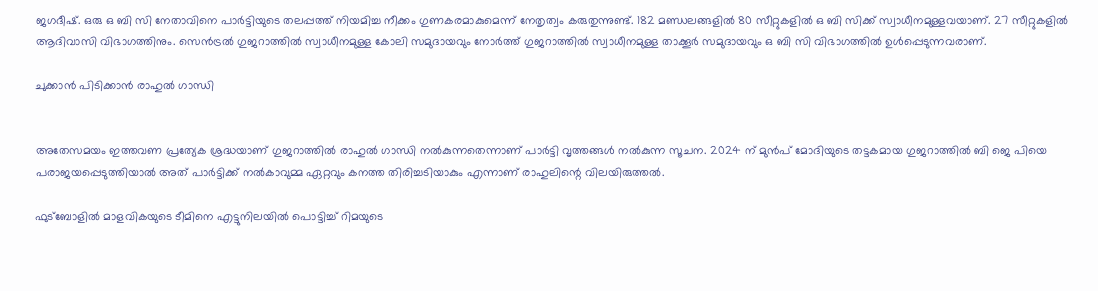ജഗദീഷ്. ഒരു ഒ ബി സി നേതാവിനെ പാർട്ടിയുടെ തലപ്പത്ത് നിയമിച്ച നീക്കം ഗുണകരമാകുമെന്ന് നേതൃത്വം കരുതുന്നുണ്ട്. 182 മണ്ഡലങ്ങളിൽ 80 സീറ്റുകളിൽ ഒ ബി സിക്ക് സ്വാധീനമുള്ളവയാണ്. 27 സീറ്റുകളിൽ ആദിവാസി വിഭാഗത്തിനും. സെൻട്രൽ ഗുജറാത്തിൽ സ്വാധീനമുള്ള കോലി സമുദായവും നോർത്ത് ഗുജറാത്തിൽ സ്വാധീനമുള്ള താക്കൂർ സമുദായവും ഒ ബി സി വിഭാഗത്തിൽ ഉൾപ്പെടുന്നവരാണ്.

ചുക്കാൻ പിടിക്കാൻ രാഹുൽ ഗാന്ധി


അതേസമയം ഇത്തവണ പ്രത്യേക ശ്രദ്ധയാണ് ഗുജറാത്തിൽ രാഹുൽ ഗാന്ധി നൽകുന്നതെന്നാണ് പാർട്ടി വൃത്തങ്ങൾ നൽകുന്ന സൂചന. 2024 ന് മുന്‍പ് മോദിയുടെ തട്ടകമായ ഗുജറാത്തിൽ ബി ജെ പിയെ പരാജയപ്പെടുത്തിയാൽ അത് പാർട്ടിക്ക് നൽകാവുമ്മ ഏറ്റവും കനത്ത തിരിച്ചടിയാകും എന്നാണ് രാഹുലിന്റെ വിലയിരുത്തൽ.

ഫുട്‌ബോളില്‍ മാളവികയുടെ ടീമിനെ എട്ടുനിലയില്‍ പൊട്ടിച്ച് റിമയുടെ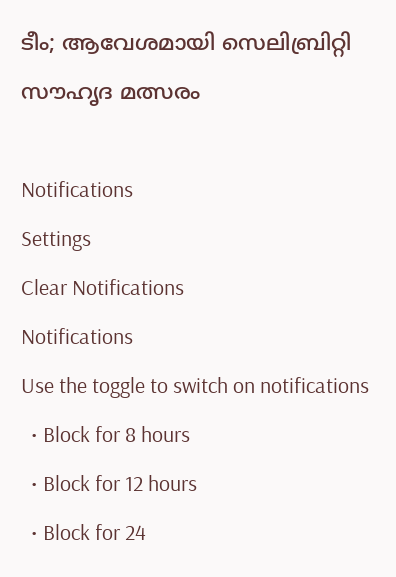ടീം; ആവേശമായി സെലിബ്രിറ്റി സൗഹൃദ മത്സരം

Notifications
Settings
Clear Notifications
Notifications
Use the toggle to switch on notifications
  • Block for 8 hours
  • Block for 12 hours
  • Block for 24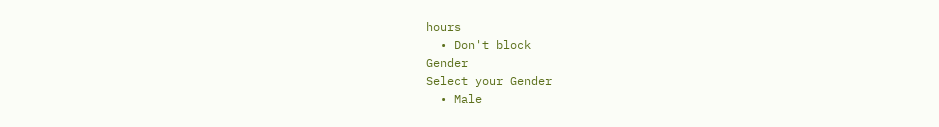hours
  • Don't block
Gender
Select your Gender
  • Male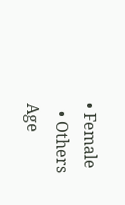• Female
  • Others
Age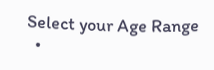Select your Age Range
  •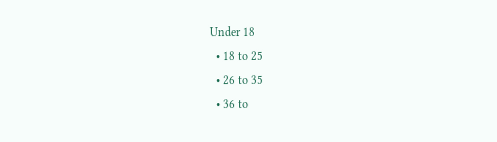Under 18
  • 18 to 25
  • 26 to 35
  • 36 to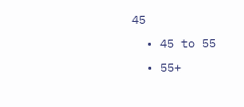45
  • 45 to 55
  • 55+